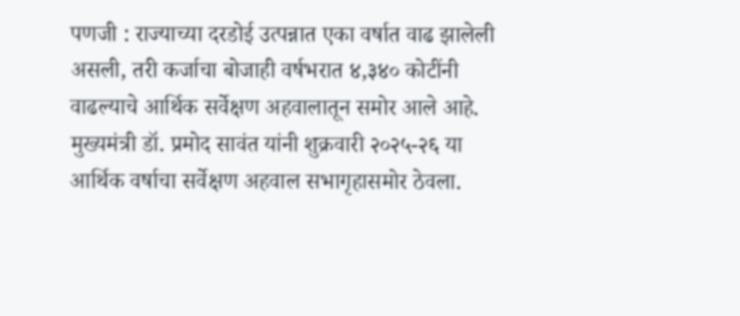पणजी : राज्याच्या दरडोई उत्पन्नात एका वर्षात वाढ झालेली असली, तरी कर्जाचा बोजाही वर्षभरात ४,३४० कोटींनी वाढल्याचे आर्थिक सर्वेक्षण अहवालातून समोर आले आहे. मुख्यमंत्री डॉ. प्रमोद सावंत यांनी शुक्रवारी २०२५-२६ या आर्थिक वर्षाचा सर्वेक्षण अहवाल सभागृहासमोर ठेवला.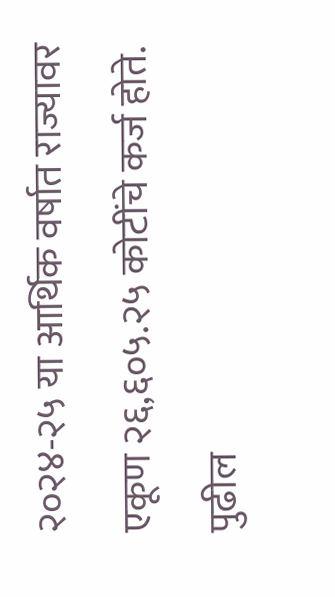२०२४-२५ या आर्थिक वर्षात राज्यावर एकूण २६,६०५.२५ कोटींचे कर्ज होते. पुढील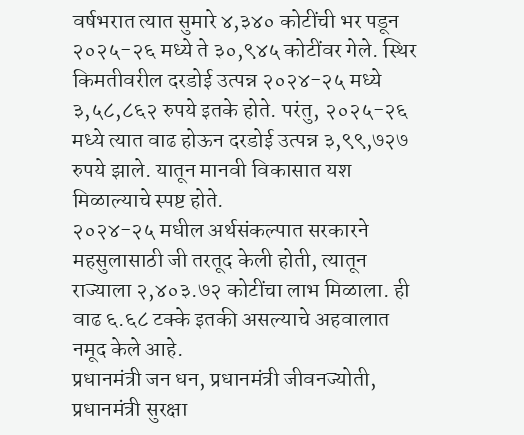वर्षभरात त्यात सुमारे ४,३४० कोटींची भर पडून २०२५-२६ मध्ये ते ३०,९४५ कोटींवर गेले. स्थिर किमतीवरील दरडोई उत्पन्न २०२४-२५ मध्ये ३,५८,८६२ रुपये इतके होते. परंतु, २०२५-२६ मध्ये त्यात वाढ होऊन दरडोई उत्पन्न ३,९९,७२७ रुपये झाले. यातून मानवी विकासात यश मिळाल्याचे स्पष्ट होते.
२०२४-२५ मधील अर्थसंकल्पात सरकारने महसुलासाठी जी तरतूद केली होती, त्यातून राज्याला २,४०३.७२ कोटींचा लाभ मिळाला. ही वाढ ६.६८ टक्के इतकी असल्याचे अहवालात नमूद केले आहे.
प्रधानमंत्री जन धन, प्रधानमंत्री जीवनज्योती, प्रधानमंत्री सुरक्षा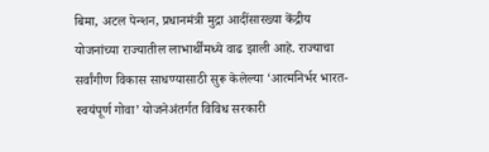बिमा, अटल पेन्शन, प्रधानमंत्री मुद्रा आदींसारख्या केंद्रीय योजनांच्या राज्यातील लाभार्थींमध्ये वाढ झाली आहे. राज्याचा सर्वांगीण विकास साधण्यासाठी सुरू केलेल्या ‘आत्मनिर्भर भारत-स्वयंपूर्ण गोवा’ योजनेअंतर्गत विविध सरकारी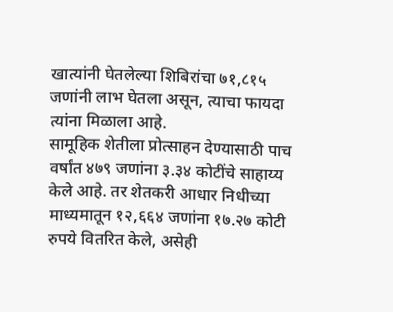खात्यांनी घेतलेल्या शिबिरांचा ७१,८१५ जणांनी लाभ घेतला असून, त्याचा फायदा त्यांना मिळाला आहे.
सामूहिक शेतीला प्रोत्साहन देण्यासाठी पाच वर्षांत ४७९ जणांना ३.३४ कोटींचे साहाय्य केले आहे. तर शेतकरी आधार निधीच्या माध्यमातून १२,६६४ जणांना १७.२७ कोटी रुपये वितरित केले, असेही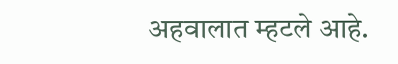अहवालात म्हटले आहे.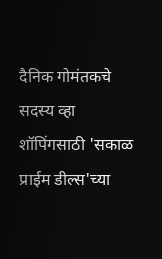दैनिक गोमंतकचे सदस्य व्हा
शॉपिंगसाठी 'सकाळ प्राईम डील्स'च्या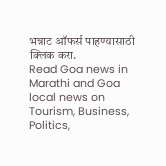भन्नाट ऑफर्स पाहण्यासाठी क्लिक करा.
Read Goa news in Marathi and Goa local news on Tourism, Business, Politics,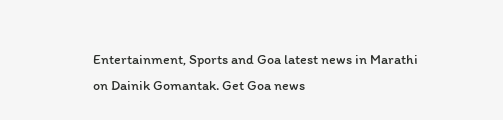Entertainment, Sports and Goa latest news in Marathi on Dainik Gomantak. Get Goa news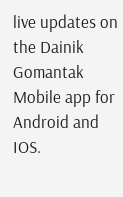live updates on the Dainik Gomantak Mobile app for Android and IOS.